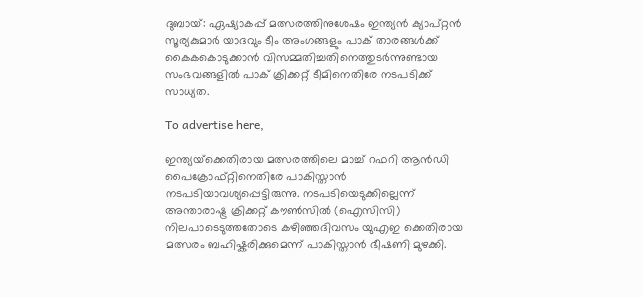ദുബായ്: ഏഷ്യാകപ്പ് മത്സരത്തിനുശേഷം ഇന്ത്യൻ ക്യാപ്റ്റൻ സൂര്യകുമാർ യാദവും ടീം അംഗങ്ങളും പാക് താരങ്ങൾക്ക് കൈകകൊടുക്കാൻ വിസമ്മതിച്ചതിനെത്തുടർന്നുണ്ടായ സംഭവങ്ങളിൽ പാക് ക്രിക്കറ്റ് ടീമിനെതിരേ നടപടിക്ക് സാധ്യത.

To advertise here,

ഇന്ത്യയ്‌ക്കെതിരായ മത്സരത്തിലെ മാച്ച് റഫറി ആൻഡി പൈക്രോഫ്റ്റിനെതിരേ പാകിസ്താൻ നടപടിയാവശ്യപ്പെട്ടിരുന്നു. നടപടിയെടുക്കില്ലെന്ന് അന്താരാഷ്ട്ര ക്രിക്കറ്റ് കൗൺസിൽ (ഐസിസി) നിലപാടെടുത്തതോടെ കഴിഞ്ഞദിവസം യുഎഇ ക്കെതിരായ മത്സരം ബഹിഷ്കരിക്കുമെന്ന് പാകിസ്താൻ ഭീഷണി മുഴക്കി.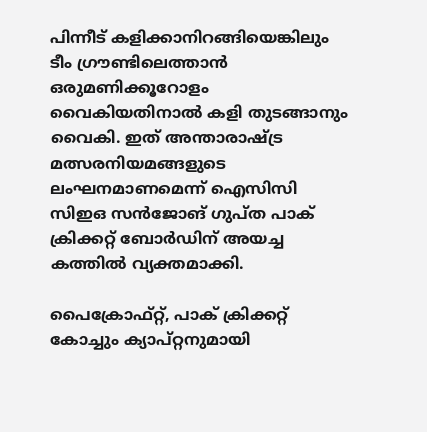പിന്നീട് കളിക്കാനിറങ്ങിയെങ്കിലും ടീം ഗ്രൗണ്ടിലെത്താൻ ഒരുമണിക്കൂറോളം വൈകിയതിനാൽ കളി തുടങ്ങാനും വൈകി. ഇത് അന്താരാഷ്ട്ര മത്സരനിയമങ്ങളുടെ ലംഘനമാണമെന്ന് ഐസിസി സിഇഒ സൻജോങ് ഗുപ്ത പാക് ക്രിക്കറ്റ് ബോർഡിന് അയച്ച കത്തിൽ വ്യക്തമാക്കി.

പൈക്രോഫ്റ്റ്, പാക് ക്രിക്കറ്റ് കോച്ചും ക്യാപ്റ്റനുമായി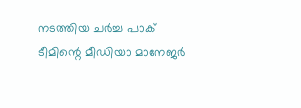നടത്തിയ ചർച്ച പാക് ടീമിന്റെ മീഡിയാ മാനേജർ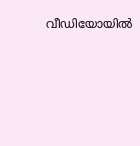വീഡിയോയിൽ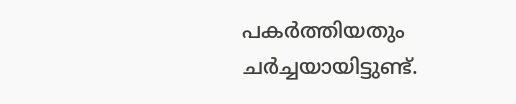പകർത്തിയതും ചർച്ചയായിട്ടുണ്ട്.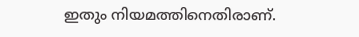ഇതും നിയമത്തിനെതിരാണ്.